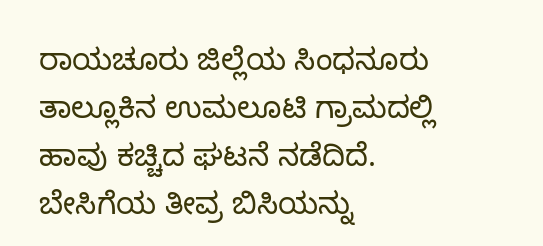ರಾಯಚೂರು ಜಿಲ್ಲೆಯ ಸಿಂಧನೂರು ತಾಲ್ಲೂಕಿನ ಉಮಲೂಟಿ ಗ್ರಾಮದಲ್ಲಿ ಹಾವು ಕಚ್ಚಿದ ಘಟನೆ ನಡೆದಿದೆ. ಬೇಸಿಗೆಯ ತೀವ್ರ ಬಿಸಿಯನ್ನು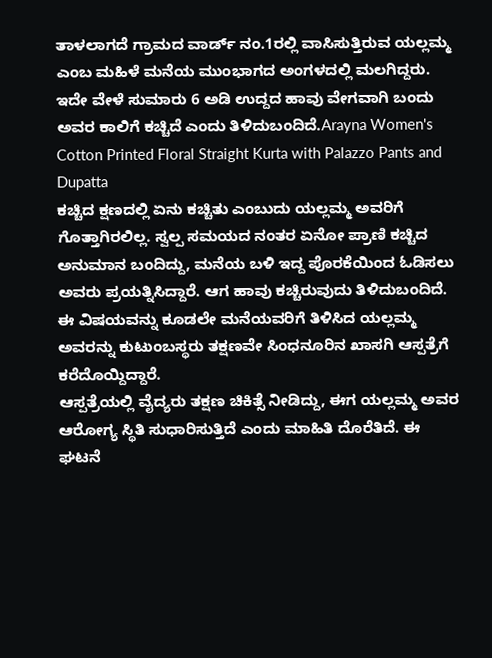ತಾಳಲಾಗದೆ ಗ್ರಾಮದ ವಾರ್ಡ್ ನಂ.1ರಲ್ಲಿ ವಾಸಿಸುತ್ತಿರುವ ಯಲ್ಲಮ್ಮ ಎಂಬ ಮಹಿಳೆ ಮನೆಯ ಮುಂಭಾಗದ ಅಂಗಳದಲ್ಲಿ ಮಲಗಿದ್ದರು. ಇದೇ ವೇಳೆ ಸುಮಾರು 6 ಅಡಿ ಉದ್ದದ ಹಾವು ವೇಗವಾಗಿ ಬಂದು ಅವರ ಕಾಲಿಗೆ ಕಚ್ಚಿದೆ ಎಂದು ತಿಳಿದುಬಂದಿದೆ.Arayna Women's Cotton Printed Floral Straight Kurta with Palazzo Pants and Dupatta
ಕಚ್ಚಿದ ಕ್ಷಣದಲ್ಲಿ ಏನು ಕಚ್ಚಿತು ಎಂಬುದು ಯಲ್ಲಮ್ಮ ಅವರಿಗೆ ಗೊತ್ತಾಗಿರಲಿಲ್ಲ. ಸ್ವಲ್ಪ ಸಮಯದ ನಂತರ ಏನೋ ಪ್ರಾಣಿ ಕಚ್ಚಿದ ಅನುಮಾನ ಬಂದಿದ್ದು, ಮನೆಯ ಬಳಿ ಇದ್ದ ಪೊರಕೆಯಿಂದ ಓಡಿಸಲು ಅವರು ಪ್ರಯತ್ನಿಸಿದ್ದಾರೆ. ಆಗ ಹಾವು ಕಚ್ಚಿರುವುದು ತಿಳಿದುಬಂದಿದೆ. ಈ ವಿಷಯವನ್ನು ಕೂಡಲೇ ಮನೆಯವರಿಗೆ ತಿಳಿಸಿದ ಯಲ್ಲಮ್ಮ ಅವರನ್ನು ಕುಟುಂಬಸ್ಥರು ತಕ್ಷಣವೇ ಸಿಂಧನೂರಿನ ಖಾಸಗಿ ಆಸ್ಪತ್ರೆಗೆ ಕರೆದೊಯ್ದಿದ್ದಾರೆ.
ಆಸ್ಪತ್ರೆಯಲ್ಲಿ ವೈದ್ಯರು ತಕ್ಷಣ ಚಿಕಿತ್ಸೆ ನೀಡಿದ್ದು, ಈಗ ಯಲ್ಲಮ್ಮ ಅವರ ಆರೋಗ್ಯ ಸ್ಥಿತಿ ಸುಧಾರಿಸುತ್ತಿದೆ ಎಂದು ಮಾಹಿತಿ ದೊರೆತಿದೆ. ಈ ಘಟನೆ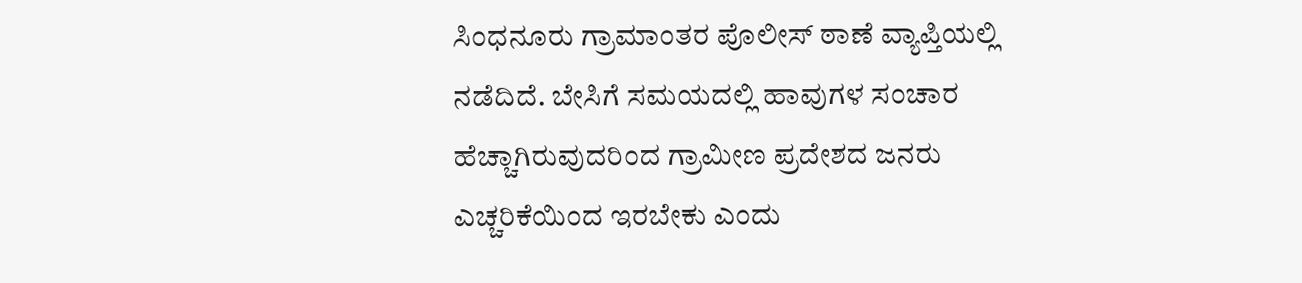ಸಿಂಧನೂರು ಗ್ರಾಮಾಂತರ ಪೊಲೀಸ್ ಠಾಣೆ ವ್ಯಾಪ್ತಿಯಲ್ಲಿ ನಡೆದಿದೆ. ಬೇಸಿಗೆ ಸಮಯದಲ್ಲಿ ಹಾವುಗಳ ಸಂಚಾರ ಹೆಚ್ಚಾಗಿರುವುದರಿಂದ ಗ್ರಾಮೀಣ ಪ್ರದೇಶದ ಜನರು ಎಚ್ಚರಿಕೆಯಿಂದ ಇರಬೇಕು ಎಂದು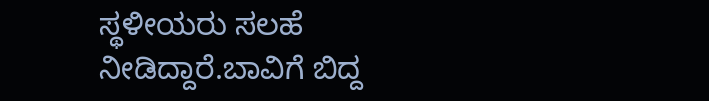ಸ್ಥಳೀಯರು ಸಲಹೆ ನೀಡಿದ್ದಾರೆ.ಬಾವಿಗೆ ಬಿದ್ದ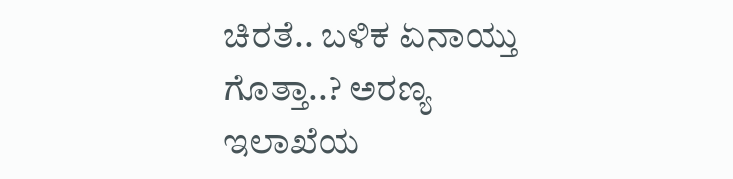ಚಿರತೆ.. ಬಳಿಕ ಏನಾಯ್ತು ಗೊತ್ತಾ..? ಅರಣ್ಯ ಇಲಾಖೆಯ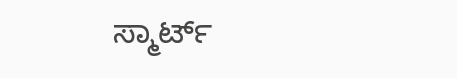ಸ್ಮಾರ್ಟ್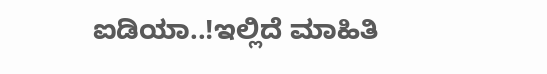ಐಡಿಯಾ..!ಇಲ್ಲಿದೆ ಮಾಹಿತಿ